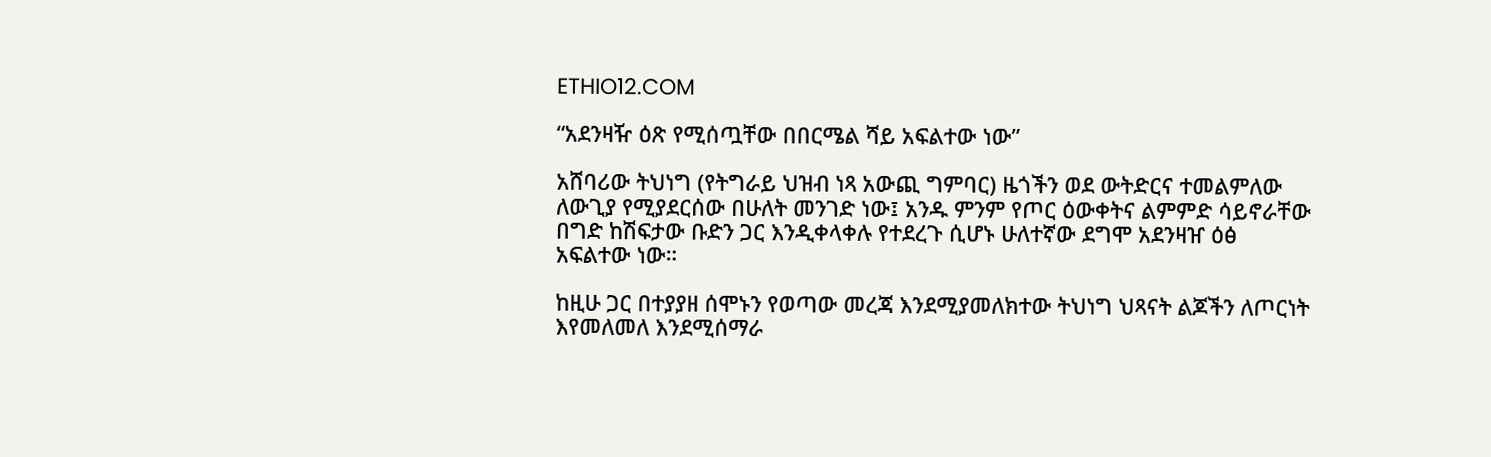ETHIO12.COM

“አደንዛዥ ዕጽ የሚሰጧቸው በበርሜል ሻይ አፍልተው ነው”

አሸባሪው ትህነግ (የትግራይ ህዝብ ነጻ አውጪ ግምባር) ዜጎችን ወደ ውትድርና ተመልምለው ለውጊያ የሚያደርሰው በሁለት መንገድ ነው፤ አንዱ ምንም የጦር ዕውቀትና ልምምድ ሳይኖራቸው በግድ ከሽፍታው ቡድን ጋር እንዲቀላቀሉ የተደረጉ ሲሆኑ ሁለተኛው ደግሞ አደንዛዠ ዕፅ አፍልተው ነው።

ከዚሁ ጋር በተያያዘ ሰሞኑን የወጣው መረጃ እንደሚያመለክተው ትህነግ ህጻናት ልጆችን ለጦርነት እየመለመለ እንደሚሰማራ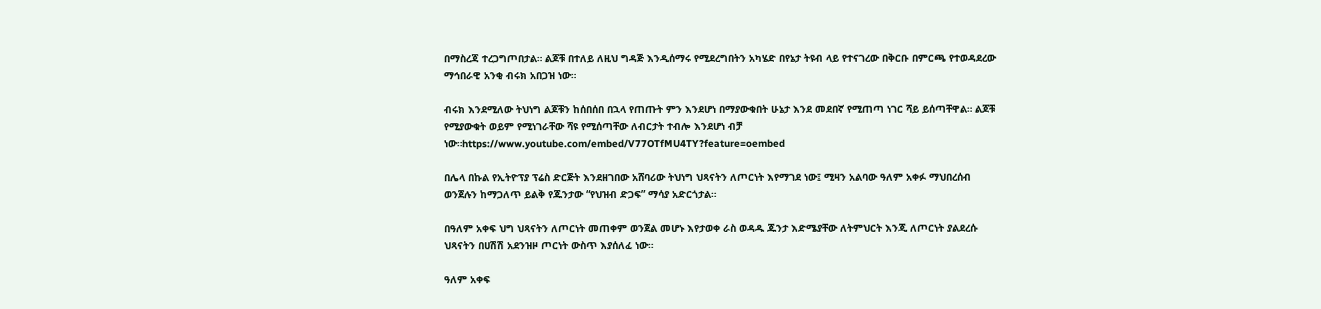በማስረጃ ተረጋግጦበታል። ልጆቹ በተለይ ለዚህ ግዳጅ እንዲሰማሩ የሚደረግበትን አካሄድ በየኔታ ትዩብ ላይ የተናገረው በቅርቡ በምርጫ የተወዳደረው ማኅበራዊ አንቂ ብሩክ አበጋዝ ነው።

ብሩክ እንደሚለው ትህነግ ልጆቹን ከሰበሰበ በኋላ የጠጡት ምን እንደሆነ በማያውቁበት ሁኔታ እንደ መደበኛ የሚጠጣ ነገር ሻይ ይሰጣቸዋል። ልጆቹ የሚያውቁት ወይም የሚነገራቸው ሻዩ የሚሰጣቸው ለብርታት ተብሎ እንደሆነ ብቻ ነው።https://www.youtube.com/embed/V77OTfMU4TY?feature=oembed

በሌላ በኩል የኢትዮፕያ ፕሬስ ድርጅት እንደዘገበው አሸባሪው ትህነግ ህጻናትን ለጦርነት እየማገደ ነው፤ ሚዛን አልባው ዓለም አቀፉ ማህበረሰብ ወንጀሉን ከማጋለጥ ይልቅ የጁንታው “የህዝብ ድጋፍ” ማሳያ አድርጎታል።

በዓለም አቀፍ ህግ ህጻናትን ለጦርነት መጠቀም ወንጀል መሆኑ እየታወቀ ራስ ወዳዱ ጁንታ እድሜያቸው ለትምህርት እንጂ ለጦርነት ያልደረሱ ህጻናትን በሀሽሽ አደንዝዞ ጦርነት ውስጥ እያሰለፈ ነው።

ዓለም አቀፍ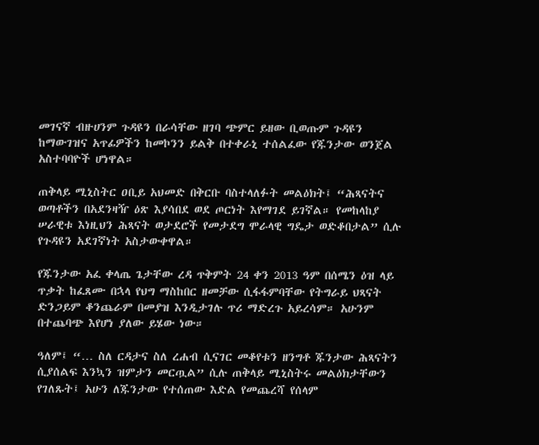መገናኛ ብዙሀንም ጉዳዩን በራሳቸው ዘገባ ጭምር ይዘው ቢወጡም ጉዳዩን ከማውገዝና አጥፊዎችን ከመኮንን ይልቅ በተቀራኒ ተሰልፈው የጁንታው ወንጀል አስተባባዮች ሆነዋል።

ጠቅላይ ሚኒስትር ዐቢይ አህመድ በቅርቡ ባስተላለፉት መልዕክት፤ “ሕጻናትና ወጣቶችን በአደንዛዥ ዕጽ እያሳበደ ወደ ጦርነት እየማገደ ይገኛል። የመከላከያ ሠራዊቱ እነዚህን ሕጻናት ወታደሮች የመታደግ ሞራላዊ ግዴታ ወድቆበታል” ሲሉ የጉዳዩን አደገኛነት አስታውቀዋል።

የጁንታው አፈ ቀላጤ ጌታቸው ረዳ ጥቅምት 24 ቀን 2013 ዓም በሰሜን ዕዝ ላይ ጥቃት ከፈጸሙ በኋላ የህግ ማስከበር ዘመቻው ሲፋፋምባቸው የትግራይ ህጻናት ድንጋይም ቆንጨራም በመያዝ እንዲታገሉ ጥሪ ማድረጉ አይረሳም። አሁንም በተጨባጭ እየሆነ ያለው ይሄው ነው።

ዓለም፤ “… ስለ ርዳታና ስለ ረሐብ ሲናገር መቆየቱን ዘንግቶ ጁንታው ሕጻናትን ሲያሰልፍ እንኳን ዝምታን መርጧል” ሲሉ ጠቅላይ ሚኒስትሩ መልዕክታቸውን የገለጹት፤ አሁን ለጁንታው የተሰጠው እድል የመጨረሻ የሰላም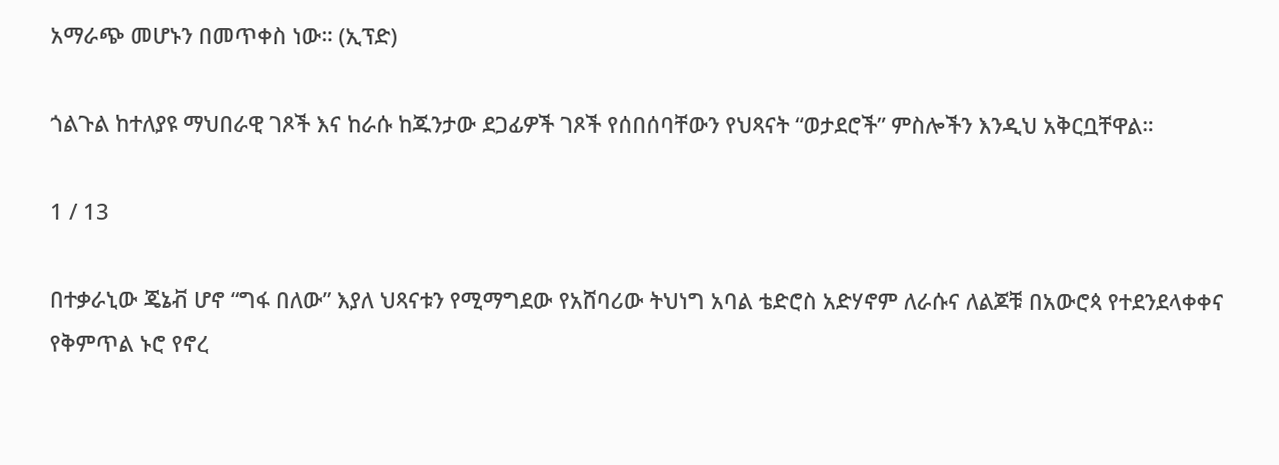አማራጭ መሆኑን በመጥቀስ ነው። (ኢፕድ)

ጎልጉል ከተለያዩ ማህበራዊ ገጾች እና ከራሱ ከጁንታው ደጋፊዎች ገጾች የሰበሰባቸውን የህጻናት “ወታደሮች” ምስሎችን እንዲህ አቅርቧቸዋል።

1 / 13

በተቃራኒው ጄኔቭ ሆኖ “ግፋ በለው” እያለ ህጻናቱን የሚማግደው የአሸባሪው ትህነግ አባል ቴድሮስ አድሃኖም ለራሱና ለልጆቹ በአውሮጳ የተደንደላቀቀና የቅምጥል ኑሮ የኖረ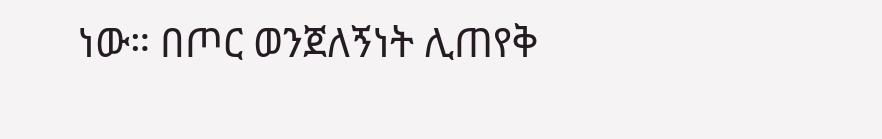ነው። በጦር ወንጀለኝነት ሊጠየቅ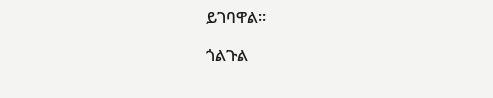ይገባዋል።

ጎልጉል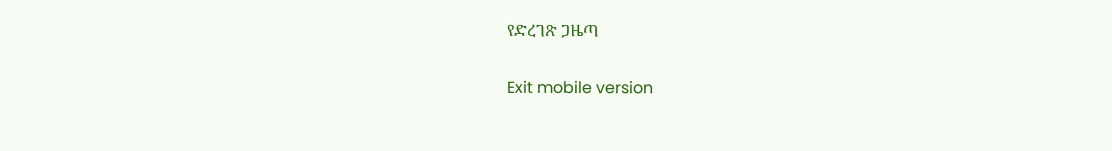የድረገጽ ጋዜጣ

Exit mobile version